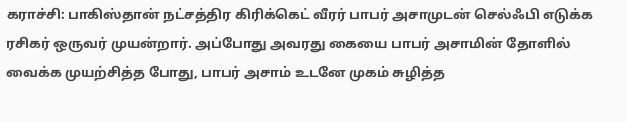கராச்சி: பாகிஸ்தான் நட்சத்திர கிரிக்கெட் வீரர் பாபர் அசாமுடன் செல்ஃபி எடுக்க ரசிகர் ஒருவர் முயன்றார். அப்போது அவரது கையை பாபர் அசாமின் தோளில் வைக்க முயற்சித்த போது, பாபர் அசாம் உடனே முகம் சுழித்த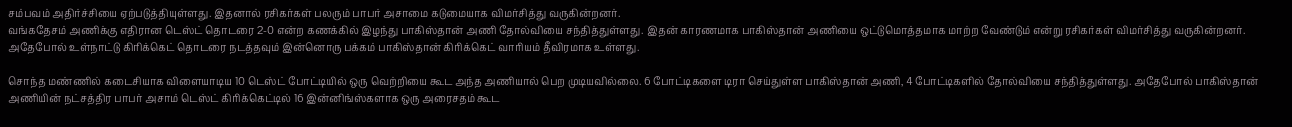சம்பவம் அதிர்ச்சியை ஏற்படுத்தியுள்ளது. இதனால் ரசிகர்கள் பலரும் பாபர் அசாமை கடுமையாக விமர்சித்து வருகின்றனர்.
வங்கதேசம் அணிக்கு எதிரான டெஸ்ட் தொடரை 2-0 என்ற கணக்கில் இழந்து பாகிஸ்தான் அணி தோல்வியை சந்தித்துள்ளது. இதன் காரணமாக பாகிஸ்தான் அணியை ஒட்டுமொத்தமாக மாற்ற வேண்டும் என்று ரசிகர்கள் விமர்சித்து வருகின்றனர். அதேபோல் உள்நாட்டு கிரிக்கெட் தொடரை நடத்தவும் இன்னொரு பக்கம் பாகிஸ்தான் கிரிக்கெட் வாரியம் தீவிரமாக உள்ளது.

சொந்த மண்ணில் கடைசியாக விளையாடிய 10 டெஸ்ட் போட்டியில் ஒரு வெற்றியை கூட அந்த அணியால் பெற முடியவில்லை. 6 போட்டிகளை டிரா செய்துள்ள பாகிஸ்தான் அணி, 4 போட்டிகளில் தோல்வியை சந்தித்துள்ளது. அதேபோல் பாகிஸ்தான் அணியின் நட்சத்திர பாபர் அசாம் டெஸ்ட் கிரிக்கெட்டில் 16 இன்னிங்ஸ்களாக ஒரு அரைசதம் கூட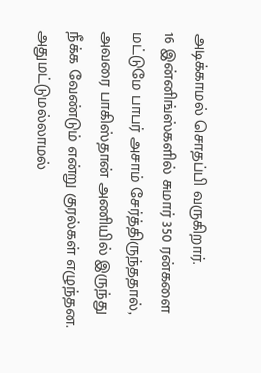அடிக்காமல் சொதப்பி வருகிறார்.
16 இன்னிங்ஸ்களில் சுமார் 350 ரன்களை மட்டுமே பாபர் அசாம் சேர்த்திருந்ததால், அவரை பாகிஸ்தான் அணியில் இருந்து நீக்க வேண்டும் என்று குரல்கள் எழுந்தன. அதுமட்டுமல்லாமல்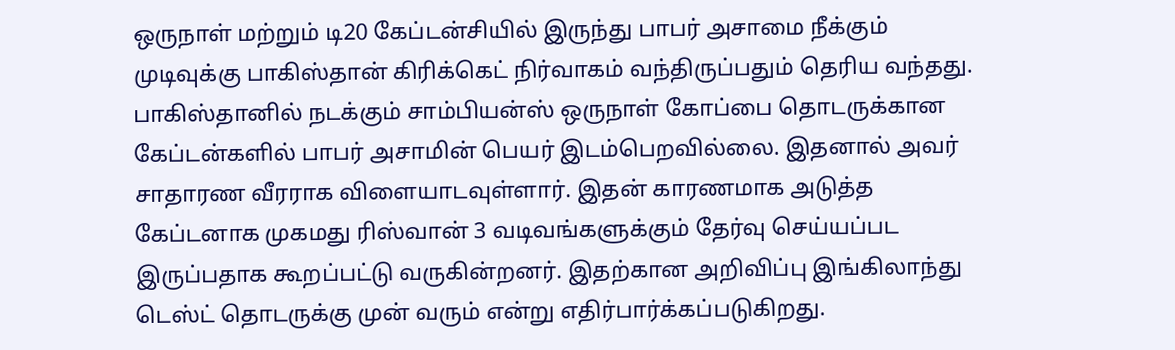ஒருநாள் மற்றும் டி20 கேப்டன்சியில் இருந்து பாபர் அசாமை நீக்கும் முடிவுக்கு பாகிஸ்தான் கிரிக்கெட் நிர்வாகம் வந்திருப்பதும் தெரிய வந்தது.
பாகிஸ்தானில் நடக்கும் சாம்பியன்ஸ் ஒருநாள் கோப்பை தொடருக்கான கேப்டன்களில் பாபர் அசாமின் பெயர் இடம்பெறவில்லை. இதனால் அவர் சாதாரண வீரராக விளையாடவுள்ளார். இதன் காரணமாக அடுத்த கேப்டனாக முகமது ரிஸ்வான் 3 வடிவங்களுக்கும் தேர்வு செய்யப்பட இருப்பதாக கூறப்பட்டு வருகின்றனர். இதற்கான அறிவிப்பு இங்கிலாந்து டெஸ்ட் தொடருக்கு முன் வரும் என்று எதிர்பார்க்கப்படுகிறது.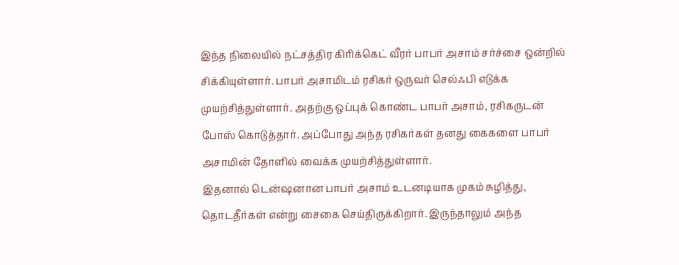இந்த நிலையில் நட்சத்திர கிரிக்கெட் வீரர் பாபர் அசாம் சர்ச்சை ஒன்றில் சிக்கியுள்ளார். பாபர் அசாமிடம் ரசிகர் ஒருவர் செல்ஃபி எடுக்க முயற்சித்துள்ளார். அதற்கு ஒப்புக் கொண்ட பாபர் அசாம், ரசிகருடன் போஸ் கொடுத்தார். அப்போது அந்த ரசிகர்கள் தனது கைகளை பாபர் அசாமின் தோளில் வைக்க முயற்சித்துள்ளார்.
இதனால் டென்ஷனான பாபர் அசாம் உடனடியாக முகம் சுழித்து, தொடதீர்கள் என்று சைகை செய்திருக்கிறார். இருந்தாலும் அந்த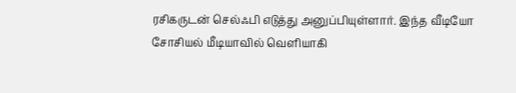ரசிகருடன் செல்ஃபி எடுத்து அனுப்பியுள்ளார். இந்த வீடியோ சோசியல் மீடியாவில் வெளியாகி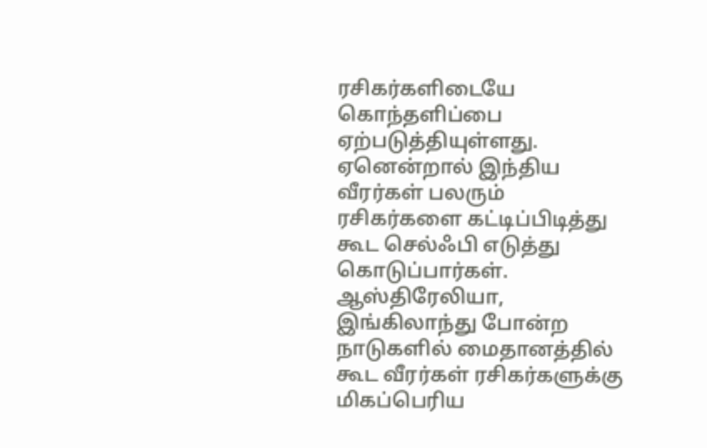ரசிகர்களிடையே கொந்தளிப்பை ஏற்படுத்தியுள்ளது. ஏனென்றால் இந்திய வீரர்கள் பலரும் ரசிகர்களை கட்டிப்பிடித்து கூட செல்ஃபி எடுத்து கொடுப்பார்கள்.
ஆஸ்திரேலியா, இங்கிலாந்து போன்ற நாடுகளில் மைதானத்தில் கூட வீரர்கள் ரசிகர்களுக்கு மிகப்பெரிய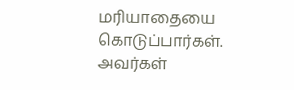மரியாதையை கொடுப்பார்கள். அவர்கள்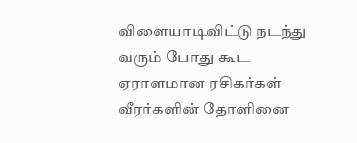விளையாடிவிட்டு நடந்து வரும் போது கூட ஏராளமான ரசிகர்கள் வீரர்களின் தோளினை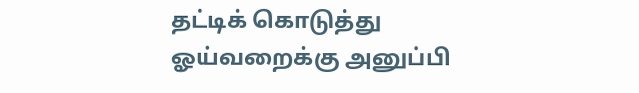தட்டிக் கொடுத்து ஓய்வறைக்கு அனுப்பி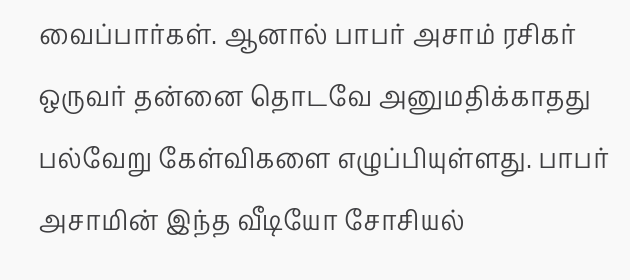வைப்பார்கள். ஆனால் பாபர் அசாம் ரசிகர் ஒருவர் தன்னை தொடவே அனுமதிக்காதது பல்வேறு கேள்விகளை எழுப்பியுள்ளது. பாபர் அசாமின் இந்த வீடியோ சோசியல்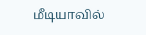மீடியாவில்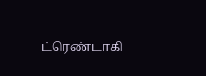ட்ரெண்டாகி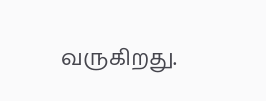வருகிறது.